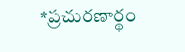*ప్రచురణార్థం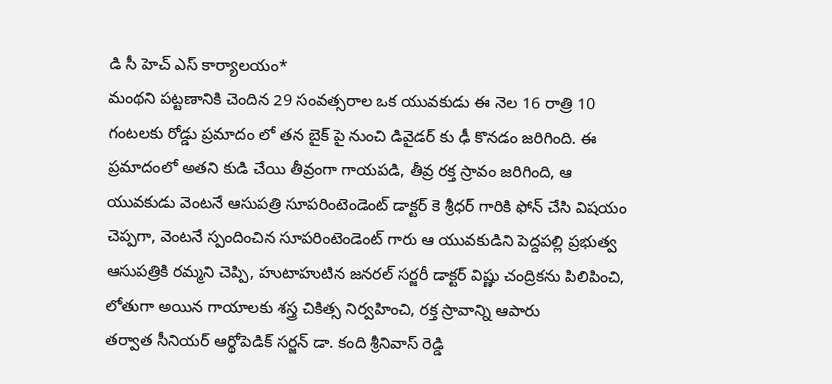డి సీ హెచ్ ఎస్ కార్యాలయం*
మంథని పట్టణానికి చెందిన 29 సంవత్సరాల ఒక యువకుడు ఈ నెల 16 రాత్రి 10 గంటలకు రోడ్డు ప్రమాదం లో తన బైక్ పై నుంచి డివైడర్ కు ఢీ కొనడం జరిగింది. ఈ ప్రమాదంలో అతని కుడి చేయి తీవ్రంగా గాయపడి, తీవ్ర రక్త స్రావం జరిగింది, ఆ యువకుడు వెంటనే ఆసుపత్రి సూపరింటెండెంట్ డాక్టర్ కె శ్రీధర్ గారికి ఫోన్ చేసి విషయం చెప్పగా, వెంటనే స్పందించిన సూపరింటెండెంట్ గారు ఆ యువకుడిని పెద్దపల్లి ప్రభుత్వ ఆసుపత్రికి రమ్మని చెప్పి, హుటాహుటిన జనరల్ సర్జరీ డాక్టర్ విష్ణు చంద్రికను పిలిపించి, లోతుగా అయిన గాయాలకు శస్త్ర చికిత్స నిర్వహించి, రక్త స్రావాన్ని ఆపారు
తర్వాత సీనియర్ ఆర్థోపెడిక్ సర్జన్ డా. కంది శ్రీనివాస్ రెడ్డి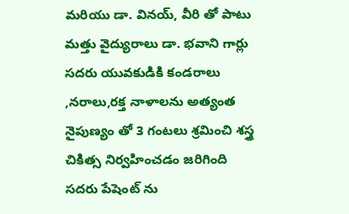మరియు డా. వినయ్, వీరి తో పాటు మత్తు వైద్యురాలు డా. భవాని గార్లు సదరు యువకుడికి కండరాలు ,నరాలు,రక్త నాళాలను అత్యంత నైపుణ్యం తో 3 గంటలు శ్రమించి శస్త్ర చికిత్స నిర్వహించడం జరిగింది
సదరు పేషెంట్ ను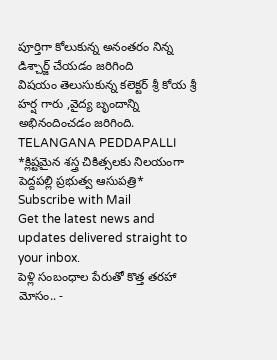పూర్తిగా కోలుకున్న అనంతరం నిన్న డిశ్చార్జ్ చేయడం జరిగింది
విషయం తెలుసుకున్న కలెక్టర్ శ్రీ కోయ శ్రీ హర్ష గారు ,వైద్య బృందాన్ని అభినందించడం జరిగింది.
TELANGANA PEDDAPALLI
*క్లిష్టమైన శస్త్ర చికిత్సలకు నిలయంగా పెద్దపల్లి ప్రభుత్వ ఆసుపత్రి*
Subscribe with Mail
Get the latest news and updates delivered straight to your inbox.
పెళ్లి సంబంధాల పేరుతో కొత్త తరహా మోసం.. -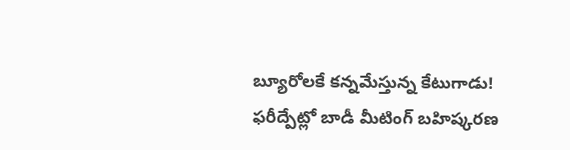బ్యూరోలకే కన్నమేస్తున్న కేటుగాడు!
ఫరీద్పేట్లో బాడీ మీటింగ్ బహిష్కరణ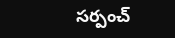సర్పంచ్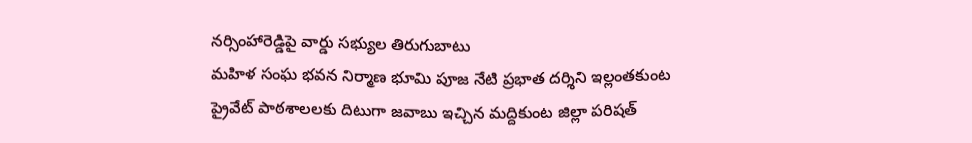నర్సింహారెడ్డిపై వార్డు సభ్యుల తిరుగుబాటు
మహిళ సంఘ భవన నిర్మాణ భూమి పూజ నేటి ప్రభాత దర్శిని ఇల్లంతకుంట
ప్రైవేట్ పాఠశాలలకు దిటుగా జవాబు ఇచ్చిన మద్దికుంట జిల్లా పరిషత్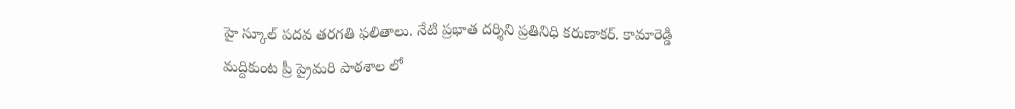హై స్కూల్ పదవ తరగతి ఫలితాలు. నేటి ప్రభాత దర్శిని ప్రతినిధి కరుణాకర్. కామారెడ్డి
మద్దికుంట ప్రీ ప్రైమరి పాఠశాల లో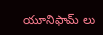యూనిఫామ్ లు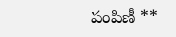పంపిణీ **